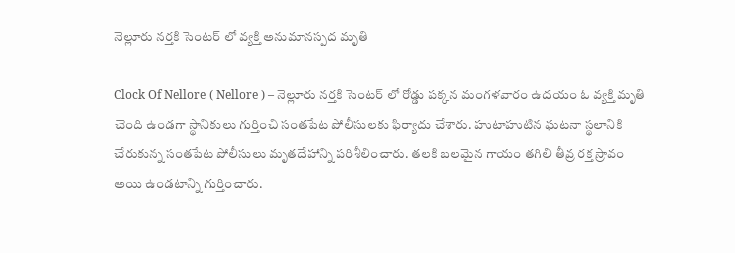నెల్లూరు నర్తకి సెంటర్ లో వ్యక్తి అనుమానస్పద మృతి

Clock Of Nellore ( Nellore ) – నెల్లూరు నర్తకి సెంటర్ లో రోడ్డు పక్కన మంగళవారం ఉదయం ఓ వ్యక్తి మృతి చెంది ఉండగా స్థానికులు గుర్తించి సంతపేట పోలీసులకు ఫిర్యాదు చేశారు. హుటాహుటిన ఘటనా స్థలానికి చేరుకున్న సంతపేట పోలీసులు మృతదేహాన్ని పరిశీలించారు. తలకి బలమైన గాయం తగిలి తీవ్ర రక్త స్రావం అయి ఉండటాన్ని గుర్తించారు.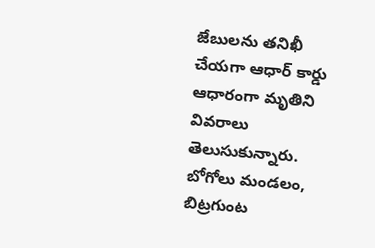జేబులను తనిఖీ చేయగా ఆధార్ కార్డు ఆధారంగా మృతిని వివరాలు తెలుసుకున్నారు. బోగోలు మండలం, బిట్రగుంట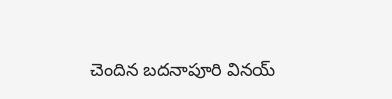చెందిన బదనాపూరి వినయ్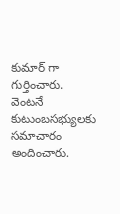కుమార్ గా గుర్తించారు. వెంటనే కుటుంబసభ్యులకు సమాచారం అందించారు.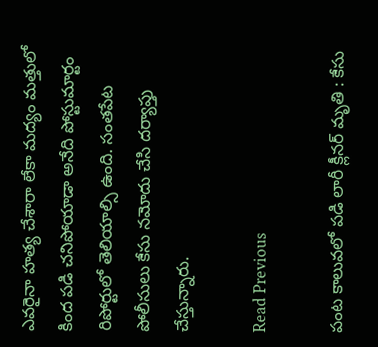ఎవరైనా హత్య చేశారా లేకా మద్యం మత్తులో కింద పడి చనిపోయాడా అనేది పోస్టుమార్టం రిపోర్టులో తెలియాల్సి ఉంది. సంతపేట పోలీసులు కేసు నమోదు చేసి దర్యాప్తు చేస్తున్నారు.

Read Previous

పంట కాలువలో పడి లారీ క్లీనర్ మృతి : కేసు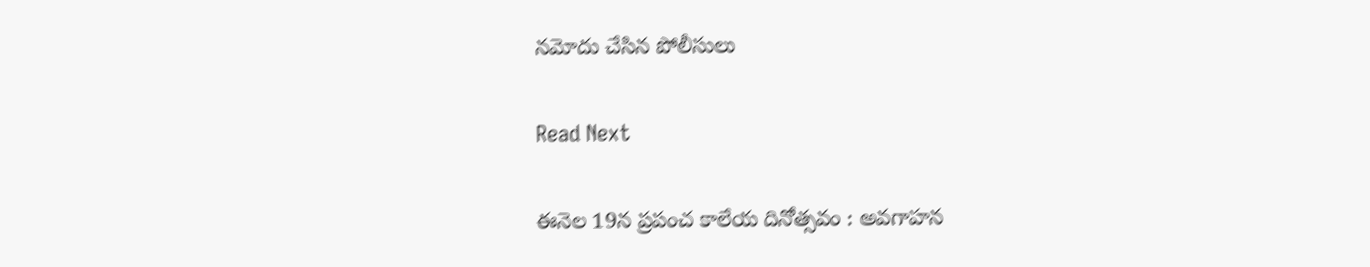నమోదు చేసిన పోలీసులు

Read Next

ఈనెల 19న ప్రపంచ కాలేయ దినోత్సవం : అవగాహన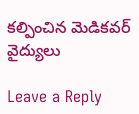కల్పించిన మెడికవర్ వైద్యులు

Leave a Reply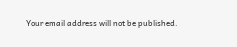Your email address will not be published.